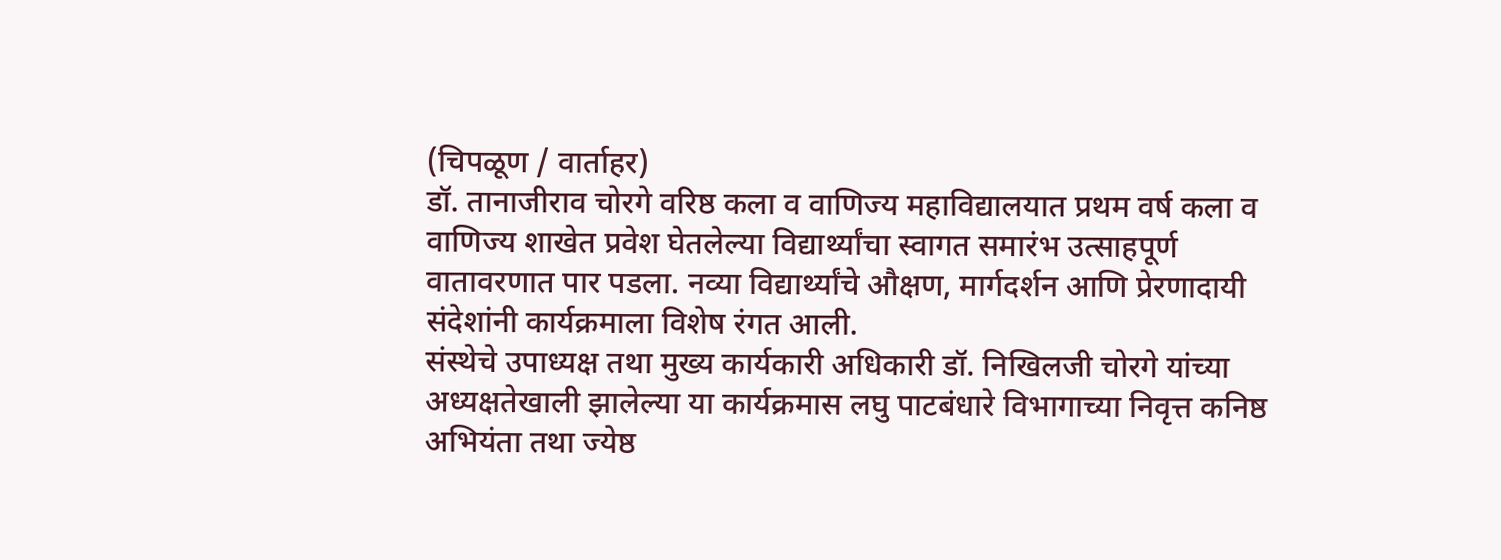(चिपळूण / वार्ताहर)
डॉ. तानाजीराव चोरगे वरिष्ठ कला व वाणिज्य महाविद्यालयात प्रथम वर्ष कला व वाणिज्य शाखेत प्रवेश घेतलेल्या विद्यार्थ्यांचा स्वागत समारंभ उत्साहपूर्ण वातावरणात पार पडला. नव्या विद्यार्थ्यांचे औक्षण, मार्गदर्शन आणि प्रेरणादायी संदेशांनी कार्यक्रमाला विशेष रंगत आली.
संस्थेचे उपाध्यक्ष तथा मुख्य कार्यकारी अधिकारी डॉ. निखिलजी चोरगे यांच्या अध्यक्षतेखाली झालेल्या या कार्यक्रमास लघु पाटबंधारे विभागाच्या निवृत्त कनिष्ठ अभियंता तथा ज्येष्ठ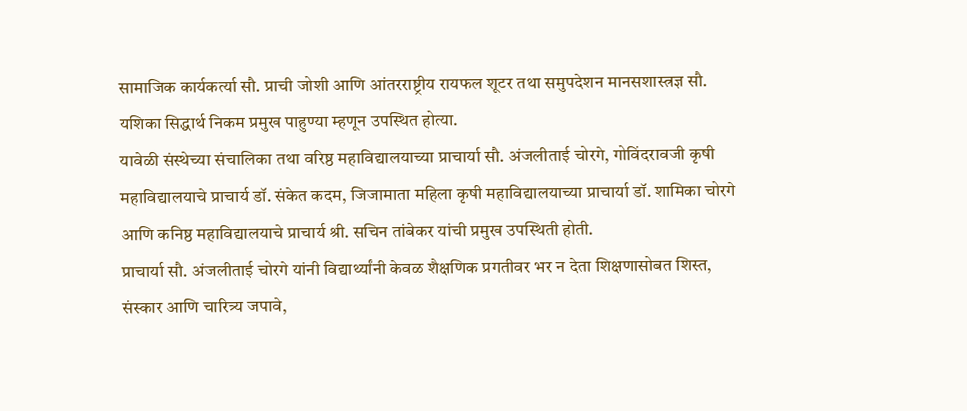सामाजिक कार्यकर्त्या सौ. प्राची जोशी आणि आंतरराष्ट्रीय रायफल शूटर तथा समुपदेशन मानसशास्त्रज्ञ सौ. यशिका सिद्धार्थ निकम प्रमुख पाहुण्या म्हणून उपस्थित होत्या.
यावेळी संस्थेच्या संचालिका तथा वरिष्ठ महाविद्यालयाच्या प्राचार्या सौ. अंजलीताई चोरगे, गोविंदरावजी कृषी महाविद्यालयाचे प्राचार्य डॉ. संकेत कदम, जिजामाता महिला कृषी महाविद्यालयाच्या प्राचार्या डॉ. शामिका चोरगे आणि कनिष्ठ महाविद्यालयाचे प्राचार्य श्री. सचिन तांबेकर यांची प्रमुख उपस्थिती होती.
प्राचार्या सौ. अंजलीताई चोरगे यांनी विद्यार्थ्यांनी केवळ शैक्षणिक प्रगतीवर भर न देता शिक्षणासोबत शिस्त, संस्कार आणि चारित्र्य जपावे,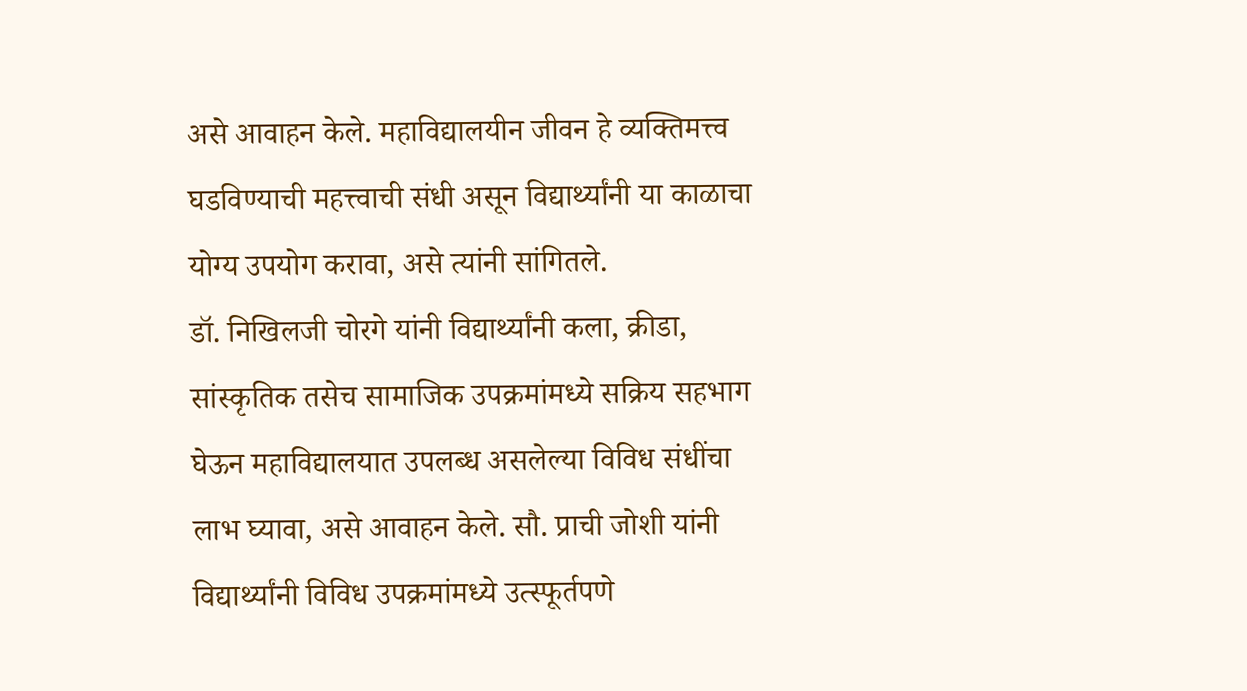असे आवाहन केले. महाविद्यालयीन जीवन हे व्यक्तिमत्त्व घडविण्याची महत्त्वाची संधी असून विद्यार्थ्यांनी या काळाचा योग्य उपयोग करावा, असे त्यांनी सांगितले.
डॉ. निखिलजी चोरगे यांनी विद्यार्थ्यांनी कला, क्रीडा, सांस्कृतिक तसेच सामाजिक उपक्रमांमध्ये सक्रिय सहभाग घेऊन महाविद्यालयात उपलब्ध असलेल्या विविध संधींचा लाभ घ्यावा, असे आवाहन केले. सौ. प्राची जोशी यांनी विद्यार्थ्यांनी विविध उपक्रमांमध्ये उत्स्फूर्तपणे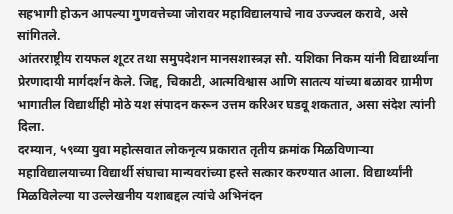सहभागी होऊन आपल्या गुणवत्तेच्या जोरावर महाविद्यालयाचे नाव उज्ज्वल करावे, असे सांगितले.
आंतरराष्ट्रीय रायफल शूटर तथा समुपदेशन मानसशास्त्रज्ञ सौ. यशिका निकम यांनी विद्यार्थ्यांना प्रेरणादायी मार्गदर्शन केले. जिद्द, चिकाटी, आत्मविश्वास आणि सातत्य यांच्या बळावर ग्रामीण भागातील विद्यार्थीही मोठे यश संपादन करून उत्तम करिअर घडवू शकतात, असा संदेश त्यांनी दिला.
दरम्यान, ५९व्या युवा महोत्सवात लोकनृत्य प्रकारात तृतीय क्रमांक मिळविणाऱ्या महाविद्यालयाच्या विद्यार्थी संघाचा मान्यवरांच्या हस्ते सत्कार करण्यात आला. विद्यार्थ्यांनी मिळविलेल्या या उल्लेखनीय यशाबद्दल त्यांचे अभिनंदन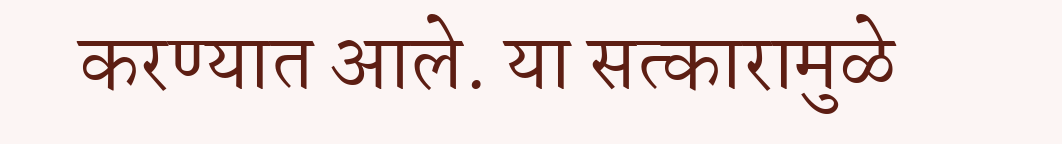करण्यात आले. या सत्कारामुळे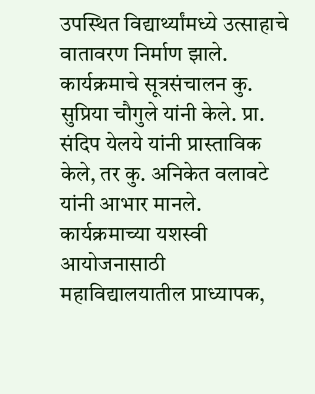उपस्थित विद्यार्थ्यांमध्ये उत्साहाचे वातावरण निर्माण झाले.
कार्यक्रमाचे सूत्रसंचालन कु. सुप्रिया चौगुले यांनी केले. प्रा. संदिप येलये यांनी प्रास्ताविक केले, तर कु. अनिकेत वलावटे यांनी आभार मानले. कार्यक्रमाच्या यशस्वी आयोजनासाठी महाविद्यालयातील प्राध्यापक,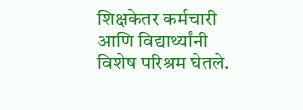शिक्षकेतर कर्मचारी आणि विद्यार्थ्यांनी विशेष परिश्रम घेतले.